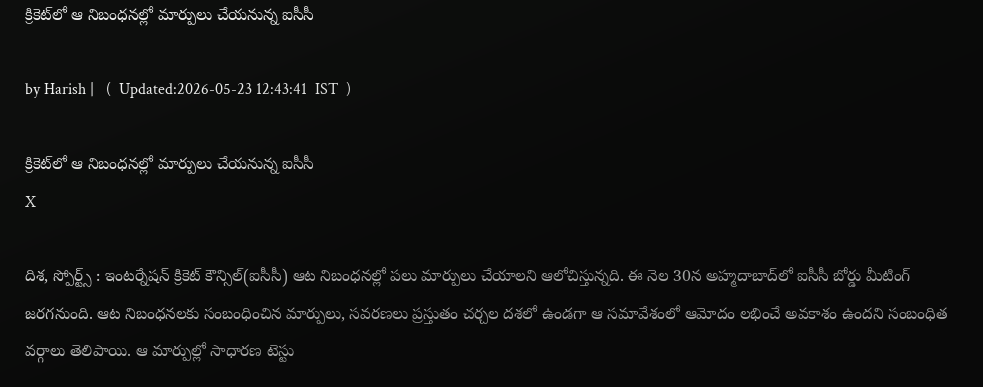క్రికెట్‌లో ఆ నిబంధనల్లో మార్పులు చేయనున్న ఐసీసీ

by Harish |   (  Updated:2026-05-23 12:43:41  IST  )

క్రికెట్‌లో ఆ నిబంధనల్లో మార్పులు చేయనున్న ఐసీసీ
X

దిశ, స్పోర్ట్స్ : ఇంటర్నేషన్ క్రికెట్ కౌన్సిల్(ఐసీసీ) ఆట నిబంధనల్లో పలు మార్పులు చేయాలని ఆలోచిస్తున్నది. ఈ నెల 30న అహ్మదాబాద్‌లో ఐసీసీ బోర్డు మీటింగ్ జరగనుంది. ఆట నిబంధనలకు సంబంధించిన మార్పులు, సవరణలు ప్రస్తుతం చర్చల దశలో ఉండగా ఆ సమావేశంలో ఆమోదం లభించే అవకాశం ఉందని సంబంధిత వర్గాలు తెలిపాయి. ఆ మార్పుల్లో సాధారణ టెస్టు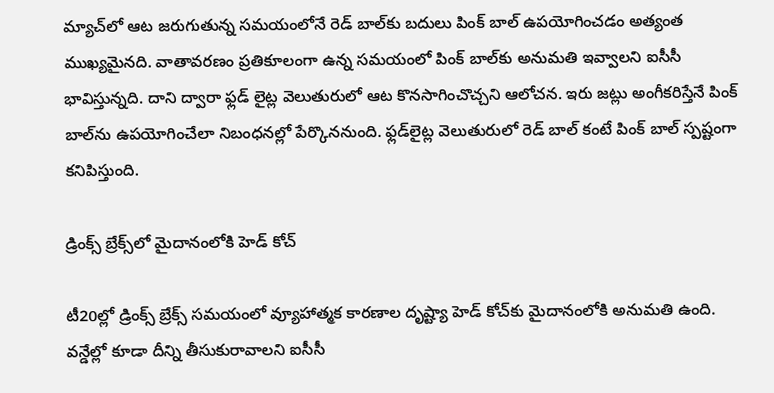మ్యాచ్‌‌లో ఆట జరుగుతున్న సమయంలోనే రెడ్ బాల్‌కు బదులు పింక్ బాల్ ఉపయోగించడం అత్యంత ముఖ్యమైనది. వాతావరణం ప్రతికూలంగా ఉన్న సమయంలో పింక్ బాల్‌‌కు అనుమతి ఇవ్వాలని ఐసీసీ భావిస్తున్నది. దాని ద్వారా ఫ్లడ్ లైట్ల వెలుతురులో ఆట కొనసాగించొచ్చని ఆలోచన. ఇరు జట్లు అంగీకరిస్తేనే పింక్ బాల్‌ను ఉపయోగించేలా నిబంధనల్లో పేర్కొననుంది. ఫ్లడ్‌లైట్ల వెలుతురులో రెడ్ బాల్ కంటే పింక్ బాల్ స్పష్టంగా కనిపిస్తుంది.

డ్రింక్స్ బ్రేక్స్‌లో మైదానంలోకి హెడ్ కోచ్

టీ20ల్లో డ్రింక్స్ బ్రేక్స్ సమయంలో వ్యూహాత్మక కారణాల దృష్ట్యా హెడ్ కోచ్‌కు మైదానంలోకి అనుమతి ఉంది. వన్డేల్లో కూడా దీన్ని తీసుకురావాలని ఐసీసీ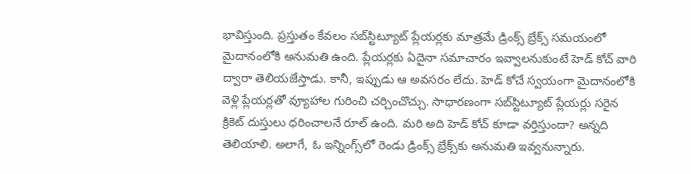భావిస్తుంది. ప్రస్తుతం కేవలం సబ్‌స్టిట్యూట్ ప్లేయర్ల‌కు మాత్రమే డ్రింక్స్ బ్రేక్స్ సమయంలో మైదానంలోకి అనుమతి ఉంది. ప్లేయర్లకు ఏదైనా సమాచారం ఇవ్వాలనుకుంటే హెడ్ కోచ్ వారి ద్వారా తెలియజేస్తాడు. కానీ, ఇప్పుడు ఆ అవసరం లేదు. హెడ్ కోచే స్వయంగా మైదానంలోకి వెళ్లి ప్లేయర్లతో వ్యూహాల గురించి చర్చించొచ్చు. సాధారణంగా సబ్‌స్టిట్యూట్ ప్లేయర్లు సరైన క్రికెట్ దుస్తులు ధరించాలనే రూల్ ఉంది. మరి అది హెడ్ కోచ్ కూడా వర్తిస్తుందా? అన్నది తెలియాలి. అలాగే, ఓ ఇన్నింగ్స్‌లో రెండు డ్రింక్స్ బ్రేక్స్‌కు అనుమతి ఇవ్వనున్నారు.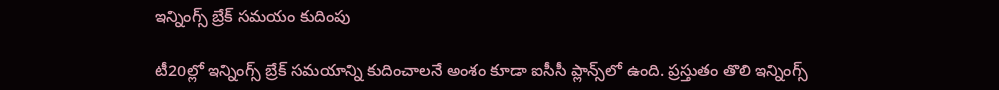ఇన్నింగ్స్ బ్రేక్ సమయం కుదింపు

టీ20ల్లో ఇన్నింగ్స్ బ్రేక్ సమయాన్ని కుదించాలనే అంశం కూడా ఐసీసీ ప్లాన్స్‌లో ఉంది. ప్రస్తుతం తొలి ఇన్నింగ్స్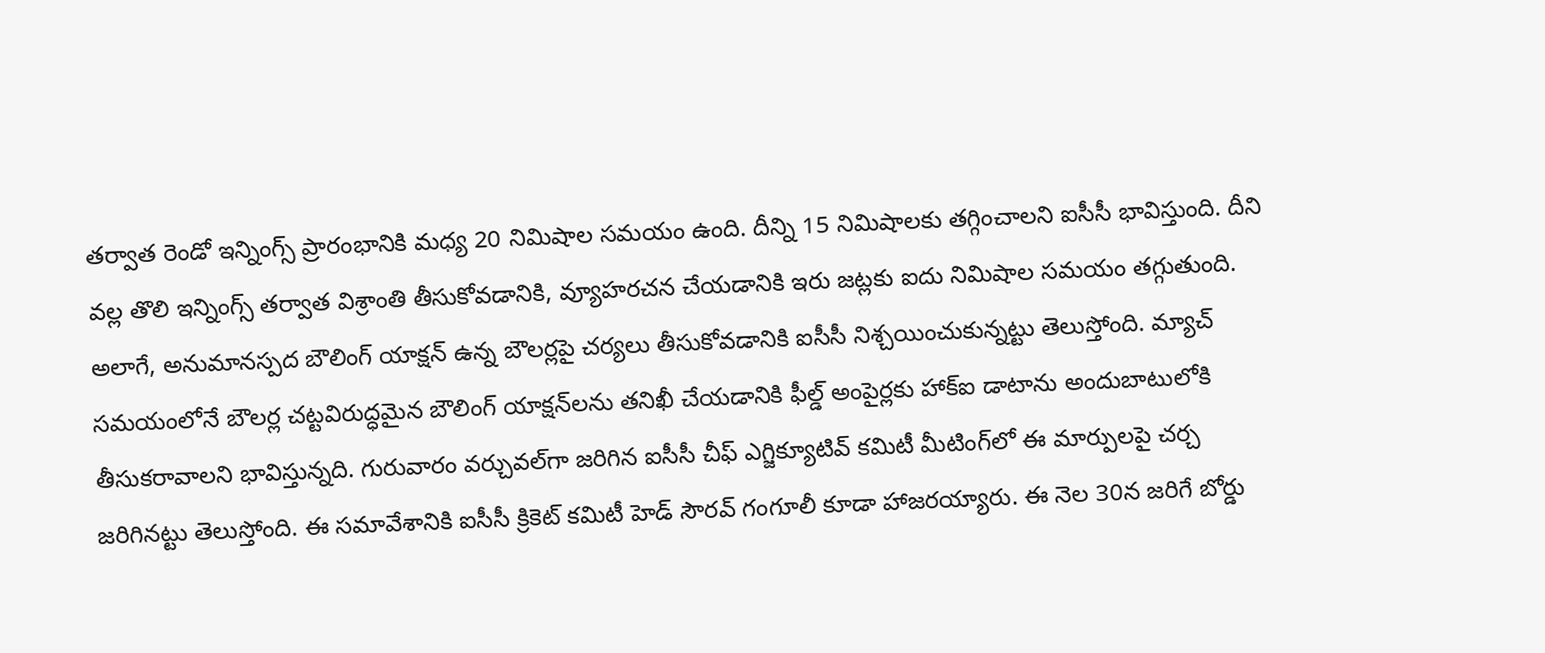తర్వాత రెండో ఇన్నింగ్స్ ప్రారంభానికి మధ్య 20 నిమిషాల సమయం ఉంది. దీన్ని 15 నిమిషాలకు తగ్గించాలని ఐసీసీ భావిస్తుంది. దీని వల్ల తొలి ఇన్నింగ్స్ తర్వాత విశ్రాంతి తీసుకోవడానికి, వ్యూహరచన చేయడానికి ఇరు జట్లకు ఐదు నిమిషాల సమయం తగ్గుతుంది. అలాగే, అనుమానస్పద బౌలింగ్ యాక్షన్ ఉన్న బౌలర్లపై చర్యలు తీసుకోవడానికి ఐసీసీ నిశ్చయించుకున్నట్టు తెలుస్తోంది. మ్యాచ్ సమయంలోనే బౌలర్ల చట్టవిరుద్ధమైన బౌలింగ్ యాక్షన్‌లను తనిఖీ చేయడానికి ఫీల్డ్ అంపైర్లకు హాక్‌ఐ డాటాను అందుబాటులోకి తీసుకరావాలని భావిస్తున్నది. గురువారం వర్చువల్‌గా జరిగిన ఐసీసీ చీఫ్ ఎగ్జిక్యూటివ్ కమిటీ మీటింగ్‌‌లో ఈ మార్పులపై చర్చ జరిగినట్టు తెలుస్తోంది. ఈ సమావేశానికి ఐసీసీ క్రికెట్ కమిటీ హెడ్ సౌరవ్ గంగూలీ కూడా హాజరయ్యారు. ఈ నెల 30న జరిగే బోర్డు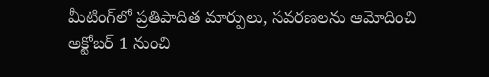మీటింగ్‌లో ప్రతిపాదిత మార్పులు, సవరణలను ఆమోదించి అక్టోబర్ 1 నుంచి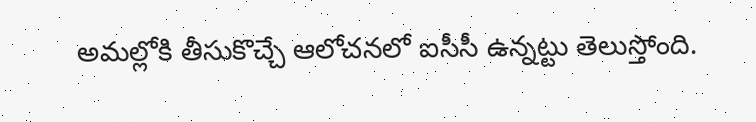అమల్లోకి తీసుకొచ్చే ఆలోచనలో ఐసీసీ ఉన్నట్టు తెలుస్తోంది.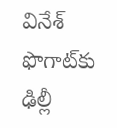వినేశ్‌ ఫొగాట్‌కు ఢిల్లీ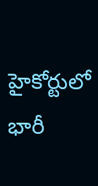హైకోర్టులో భారీ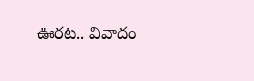ఊరట.. వివాదం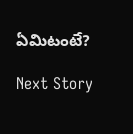ఏమిటంటే?

Next Story